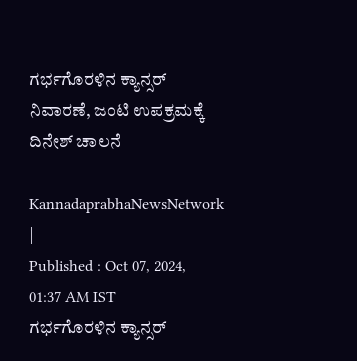ಗರ್ಭಗೊರಳಿನ ಕ್ಯಾನ್ಸರ್ ನಿವಾರಣೆ, ಜಂಟಿ ಉಪಕ್ರಮಕ್ಕೆ ದಿನೇಶ್ ಚಾಲನೆ

KannadaprabhaNewsNetwork |
Published : Oct 07, 2024, 01:37 AM IST
ಗರ್ಭಗೊರಳಿನ ಕ್ಯಾನ್ಸರ್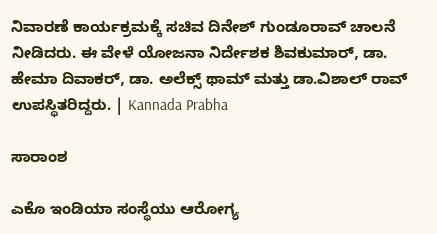ನಿವಾರಣೆ ಕಾರ್ಯಕ್ರಮಕ್ಕೆ ಸಚಿವ ದಿನೇಶ್ ಗುಂಡೂರಾವ್ ಚಾಲನೆ ನೀಡಿದರು. ಈ ವೇಳೆ ಯೋಜನಾ ನಿರ್ದೇಶಕ ಶಿವಕುಮಾರ್, ಡಾ. ಹೇಮಾ ದಿವಾಕರ್, ಡಾ. ಅಲೆಕ್ಸ್ ಥಾಮ್ ಮತ್ತು ಡಾ.ವಿಶಾಲ್ ರಾವ್ ಉಪಸ್ಥಿತರಿದ್ದರು. | Kannada Prabha

ಸಾರಾಂಶ

ಎಕೊ ಇಂಡಿಯಾ ಸಂಸ್ಥೆಯು ಆರೋಗ್ಯ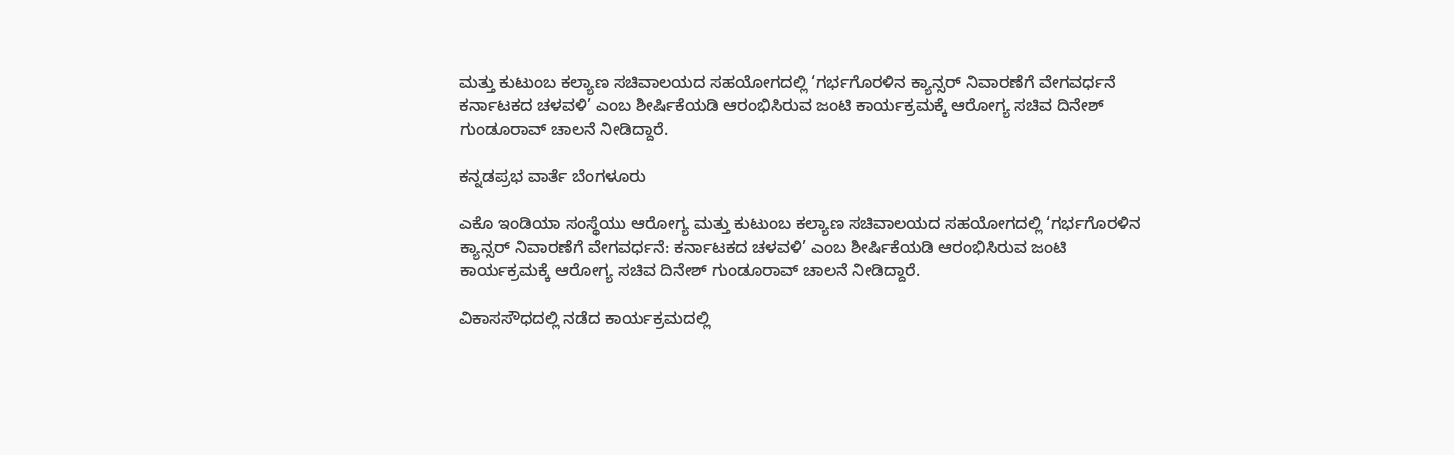ಮತ್ತು ಕುಟುಂಬ ಕಲ್ಯಾಣ ಸಚಿವಾಲಯದ ಸಹಯೋಗದಲ್ಲಿ ‘ಗರ್ಭಗೊರಳಿನ ಕ್ಯಾನ್ಸರ್ ನಿವಾರಣೆಗೆ ವೇಗವರ್ಧನೆ ಕರ್ನಾಟಕದ ಚಳವಳಿ’ ಎಂಬ ಶೀರ್ಷಿಕೆಯಡಿ ಆರಂಭಿಸಿರುವ ಜಂಟಿ ಕಾರ್ಯಕ್ರಮಕ್ಕೆ ಆರೋಗ್ಯ ಸಚಿವ ದಿನೇಶ್ ಗುಂಡೂರಾವ್ ಚಾಲನೆ ನೀಡಿದ್ದಾರೆ.

ಕನ್ನಡಪ್ರಭ ವಾರ್ತೆ ಬೆಂಗಳೂರು

ಎಕೊ ಇಂಡಿಯಾ ಸಂಸ್ಥೆಯು ಆರೋಗ್ಯ ಮತ್ತು ಕುಟುಂಬ ಕಲ್ಯಾಣ ಸಚಿವಾಲಯದ ಸಹಯೋಗದಲ್ಲಿ ‘ಗರ್ಭಗೊರಳಿನ ಕ್ಯಾನ್ಸರ್ ನಿವಾರಣೆಗೆ ವೇಗವರ್ಧನೆ: ಕರ್ನಾಟಕದ ಚಳವಳಿ’ ಎಂಬ ಶೀರ್ಷಿಕೆಯಡಿ ಆರಂಭಿಸಿರುವ ಜಂಟಿ ಕಾರ್ಯಕ್ರಮಕ್ಕೆ ಆರೋಗ್ಯ ಸಚಿವ ದಿನೇಶ್ ಗುಂಡೂರಾವ್ ಚಾಲನೆ ನೀಡಿದ್ದಾರೆ.

ವಿಕಾಸಸೌಧದಲ್ಲಿ ನಡೆದ ಕಾರ್ಯಕ್ರಮದಲ್ಲಿ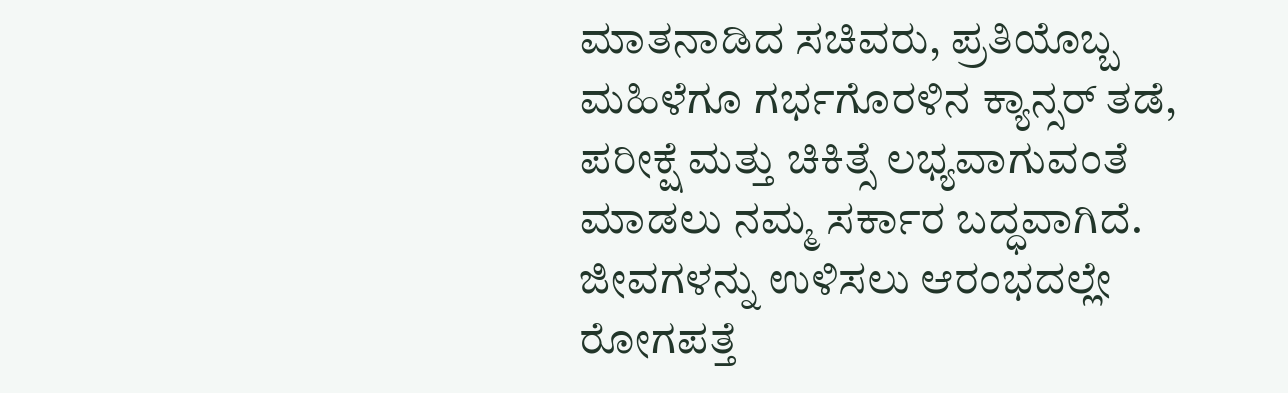ಮಾತನಾಡಿದ ಸಚಿವರು, ಪ್ರತಿಯೊಬ್ಬ ಮಹಿಳೆಗೂ ಗರ್ಭಗೊರಳಿನ ಕ್ಯಾನ್ಸರ್ ತಡೆ, ಪರೀಕ್ಷೆ ಮತ್ತು ಚಿಕಿತ್ಸೆ ಲಭ್ಯವಾಗುವಂತೆ ಮಾಡಲು ನಮ್ಮ ಸರ್ಕಾರ ಬದ್ಧವಾಗಿದೆ. ಜೀವಗಳನ್ನು ಉಳಿಸಲು ಆರಂಭದಲ್ಲೇ ರೋಗಪತ್ತೆ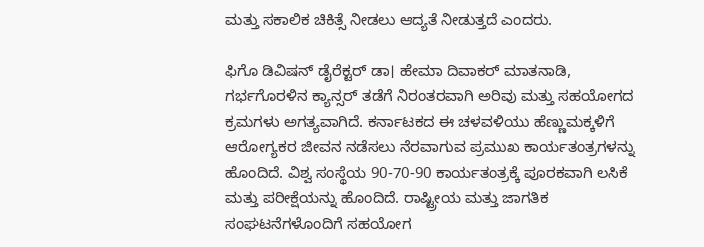ಮತ್ತು ಸಕಾಲಿಕ ಚಿಕಿತ್ಸೆ ನೀಡಲು ಆದ್ಯತೆ ನೀಡುತ್ತದೆ ಎಂದರು.

ಫಿಗೊ ಡಿವಿಷನ್ ಡೈರೆಕ್ಟರ್ ಡಾ। ಹೇಮಾ ದಿವಾಕರ್ ಮಾತನಾಡಿ, ಗರ್ಭಗೊರಳಿನ ಕ್ಯಾನ್ಸರ್ ತಡೆಗೆ ನಿರಂತರವಾಗಿ ಅರಿವು ಮತ್ತು ಸಹಯೋಗದ ಕ್ರಮಗಳು ಅಗತ್ಯವಾಗಿದೆ. ಕರ್ನಾಟಕದ ಈ ಚಳವಳಿಯು ಹೆಣ್ಣುಮಕ್ಕಳಿಗೆ ಆರೋಗ್ಯಕರ ಜೀವನ ನಡೆಸಲು ನೆರವಾಗುವ ಪ್ರಮುಖ ಕಾರ್ಯತಂತ್ರಗಳನ್ನು ಹೊಂದಿದೆ. ವಿಶ್ವ ಸಂಸ್ಥೆಯ 90-70-90 ಕಾರ್ಯತಂತ್ರಕ್ಕೆ ಪೂರಕವಾಗಿ ಲಸಿಕೆ ಮತ್ತು ಪರೀಕ್ಷೆಯನ್ನು ಹೊಂದಿದೆ. ರಾಷ್ಟ್ರೀಯ ಮತ್ತು ಜಾಗತಿಕ ಸಂಘಟನೆಗಳೊಂದಿಗೆ ಸಹಯೋಗ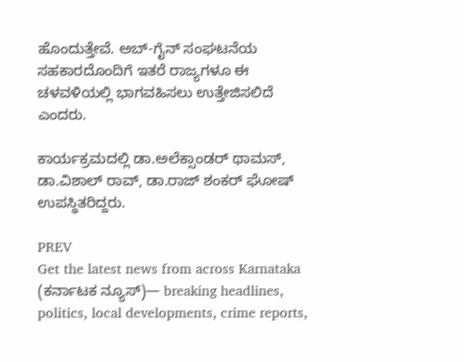ಹೊಂದುತ್ತೇವೆ. ಅಬ್-ಗೈನ್ ಸಂಘಟನೆಯ ಸಹಕಾರದೊಂದಿಗೆ ಇತರೆ ರಾಜ್ಯಗಳೂ ಈ ಚಳವಳಿಯಲ್ಲಿ ಭಾಗವಹಿಸಲು ಉತ್ತೇಜಿಸಲಿದೆ ಎಂದರು.

ಕಾರ್ಯಕ್ರಮದಲ್ಲಿ ಡಾ.ಅಲೆಕ್ಸಾಂಡರ್ ಥಾಮಸ್, ಡಾ.ವಿಶಾಲ್ ರಾವ್, ಡಾ.ರಾಜ್ ಶಂಕರ್ ಘೋಷ್ ಉಪಸ್ಥಿತರಿದ್ದರು.

PREV
Get the latest news from across Karnataka (ಕರ್ನಾಟಕ ನ್ಯೂಸ್)— breaking headlines, politics, local developments, crime reports,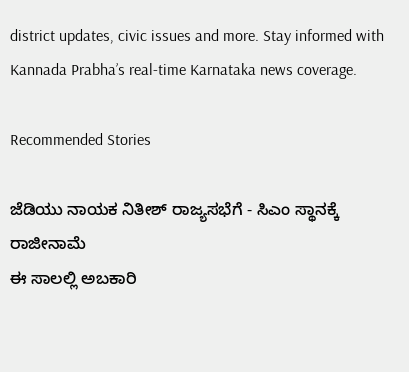district updates, civic issues and more. Stay informed with Kannada Prabha’s real‑time Karnataka news coverage.

Recommended Stories

ಜೆಡಿಯು ನಾಯಕ ನಿತೀಶ್‌ ರಾಜ್ಯಸಭೆಗೆ - ಸಿಎಂ ಸ್ಥಾನಕ್ಕೆ ರಾಜೀನಾಮೆ
ಈ ಸಾಲಲ್ಲಿ ಅಬಕಾರಿ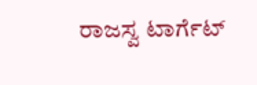ರಾಜಸ್ವ ಟಾರ್ಗೆಟ್‌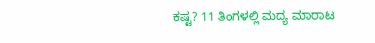ಕಷ್ಟ? 11 ತಿಂಗಳಲ್ಲಿ ಮದ್ಯ ಮಾರಾಟ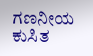ಗಣನೀಯ ಕುಸಿತ